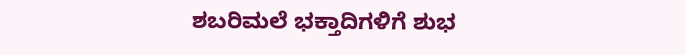ಶಬರಿಮಲೆ ಭಕ್ತಾದಿಗಳಿಗೆ ಶುಭ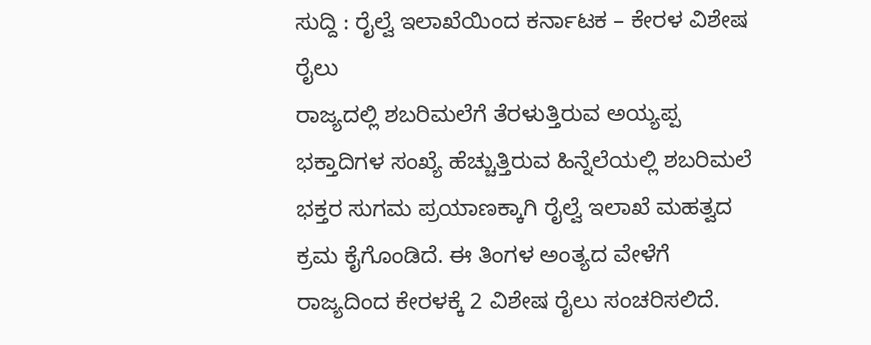ಸುದ್ದಿ : ರೈಲ್ವೆ ಇಲಾಖೆಯಿಂದ ಕರ್ನಾಟಕ – ಕೇರಳ ವಿಶೇಷ ರೈಲು
ರಾಜ್ಯದಲ್ಲಿ ಶಬರಿಮಲೆಗೆ ತೆರಳುತ್ತಿರುವ ಅಯ್ಯಪ್ಪ ಭಕ್ತಾದಿಗಳ ಸಂಖ್ಯೆ ಹೆಚ್ಚುತ್ತಿರುವ ಹಿನ್ನೆಲೆಯಲ್ಲಿ ಶಬರಿಮಲೆ ಭಕ್ತರ ಸುಗಮ ಪ್ರಯಾಣಕ್ಕಾಗಿ ರೈಲ್ವೆ ಇಲಾಖೆ ಮಹತ್ವದ ಕ್ರಮ ಕೈಗೊಂಡಿದೆ. ಈ ತಿಂಗಳ ಅಂತ್ಯದ ವೇಳೆಗೆ ರಾಜ್ಯದಿಂದ ಕೇರಳಕ್ಕೆ 2 ವಿಶೇಷ ರೈಲು ಸಂಚರಿಸಲಿದೆ.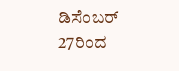ಡಿಸೆಂಬರ್ 27ರಿಂದ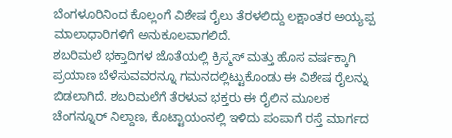ಬೆಂಗಳೂರಿನಿಂದ ಕೊಲ್ಲಂಗೆ ವಿಶೇಷ ರೈಲು ತೆರಳಲಿದ್ದು ಲಕ್ಷಾಂತರ ಅಯ್ಯಪ್ಪ ಮಾಲಾಧಾರಿಗಳಿಗೆ ಅನುಕೂಲವಾಗಲಿದೆ.
ಶಬರಿಮಲೆ ಭಕ್ತಾದಿಗಳ ಜೊತೆಯಲ್ಲಿ ಕ್ರಿಸ್ಮಸ್ ಮತ್ತು ಹೊಸ ವರ್ಷಕ್ಕಾಗಿ ಪ್ರಯಾಣ ಬೆಳೆಸುವವರನ್ನೂ ಗಮನದಲ್ಲಿಟ್ಟುಕೊಂಡು ಈ ವಿಶೇಷ ರೈಲನ್ನು ಬಿಡಲಾಗಿದೆ. ಶಬರಿಮಲೆಗೆ ತೆರಳುವ ಭಕ್ತರು ಈ ರೈಲಿನ ಮೂಲಕ ಚೆಂಗನ್ನೂರ್ ನಿಲ್ದಾಣ, ಕೊಟ್ಟಾಯಂನಲ್ಲಿ ಇಳಿದು ಪಂಪಾಗೆ ರಸ್ತೆ ಮಾರ್ಗದ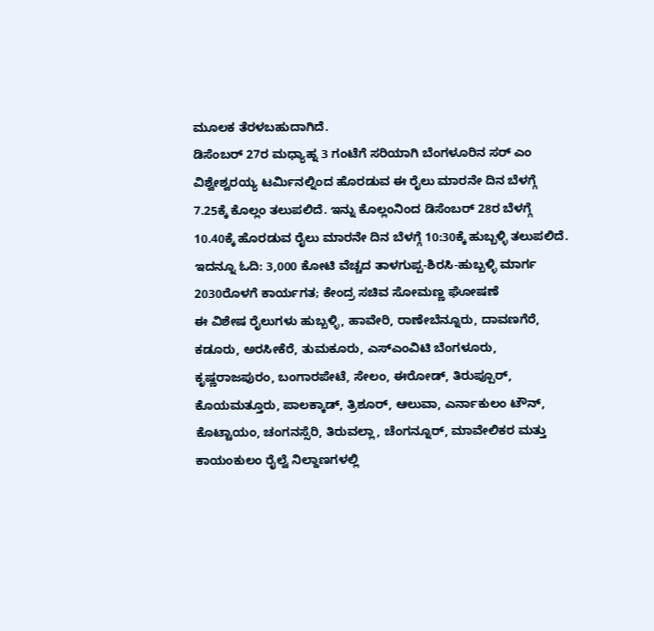ಮೂಲಕ ತೆರಳಬಹುದಾಗಿದೆ.
ಡಿಸೆಂಬರ್ 27ರ ಮಧ್ಯಾಹ್ನ 3 ಗಂಟೆಗೆ ಸರಿಯಾಗಿ ಬೆಂಗಳೂರಿನ ಸರ್ ಎಂ ವಿಶ್ವೇಶ್ವರಯ್ಯ ಟರ್ಮಿನಲ್ನಿಂದ ಹೊರಡುವ ಈ ರೈಲು ಮಾರನೇ ದಿನ ಬೆಳಗ್ಗೆ 7.25ಕ್ಕೆ ಕೊಲ್ಲಂ ತಲುಪಲಿದೆ. ಇನ್ನು ಕೊಲ್ಲಂನಿಂದ ಡಿಸೆಂಬರ್ 28ರ ಬೆಳಗ್ಗೆ 10.40ಕ್ಕೆ ಹೊರಡುವ ರೈಲು ಮಾರನೇ ದಿನ ಬೆಳಗ್ಗೆ 10:30ಕ್ಕೆ ಹುಬ್ಬಳ್ಳಿ ತಲುಪಲಿದೆ.
ಇದನ್ನೂ ಓದಿ: 3,000 ಕೋಟಿ ವೆಚ್ಚದ ತಾಳಗುಪ್ಪ-ಶಿರಸಿ-ಹುಬ್ಬಳ್ಳಿ ಮಾರ್ಗ 2030ರೊಳಗೆ ಕಾರ್ಯಗತ; ಕೇಂದ್ರ ಸಚಿವ ಸೋಮಣ್ಣ ಘೋಷಣೆ
ಈ ವಿಶೇಷ ರೈಲುಗಳು ಹುಬ್ಬಳ್ಳಿ, ಹಾವೇರಿ, ರಾಣೇಬೆನ್ನೂರು, ದಾವಣಗೆರೆ, ಕಡೂರು, ಅರಸೀಕೆರೆ, ತುಮಕೂರು, ಎಸ್ಎಂವಿಟಿ ಬೆಂಗಳೂರು, ಕೃಷ್ಣರಾಜಪುರಂ, ಬಂಗಾರಪೇಟೆ, ಸೇಲಂ, ಈರೋಡ್, ತಿರುಪ್ಪೂರ್, ಕೊಯಮತ್ತೂರು, ಪಾಲಕ್ಕಾಡ್, ತ್ರಿಶೂರ್, ಆಲುವಾ, ಎರ್ನಾಕುಲಂ ಟೌನ್, ಕೊಟ್ಟಾಯಂ, ಚಂಗನಸ್ಸೆರಿ, ತಿರುವಲ್ಲಾ, ಚೆಂಗನ್ನೂರ್, ಮಾವೇಲಿಕರ ಮತ್ತು ಕಾಯಂಕುಲಂ ರೈಲ್ವೆ ನಿಲ್ದಾಣಗಳಲ್ಲಿ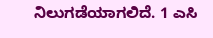ನಿಲುಗಡೆಯಾಗಲಿದೆ. 1 ಎಸಿ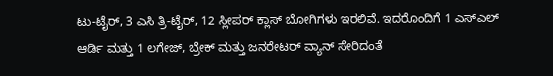ಟು-ಟೈರ್, 3 ಎಸಿ ತ್ರಿ-ಟೈರ್, 12 ಸ್ಲೀಪರ್ ಕ್ಲಾಸ್ ಬೋಗಿಗಳು ಇರಲಿವೆ. ಇದರೊಂದಿಗೆ 1 ಎಸ್ಎಲ್ ಆರ್ಡಿ ಮತ್ತು 1 ಲಗೇಜ್, ಬ್ರೇಕ್ ಮತ್ತು ಜನರೇಟರ್ ವ್ಯಾನ್ ಸೇರಿದಂತೆ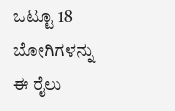ಒಟ್ಟೂ 18 ಬೋಗಿಗಳನ್ನು ಈ ರೈಲು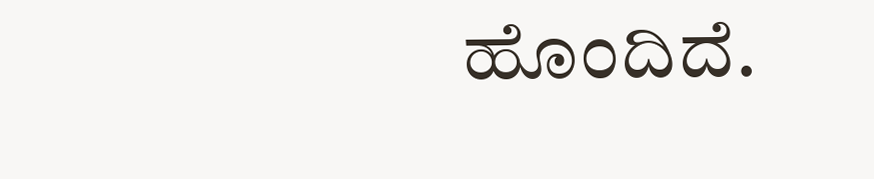ಹೊಂದಿದೆ.